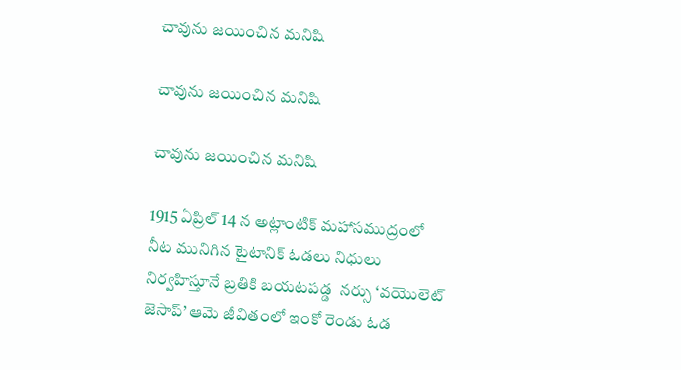చావును జయించిన మనిషి

చావును జయించిన మనిషి

చావును జయించిన మనిషి

1915 ఏప్రిల్ 14 న అట్లాంటిక్ మహాసముద్రంలో నీట మునిగిన టైటానిక్ ఓడలు నిధులు నిర్వహిస్తూనే బ్రతికి బయటపడ్డ  నర్సు ‘వయొలెట్‌ జెసాప్‌’ ఆమె జీవితంలో ఇంకో రెండు ఓడ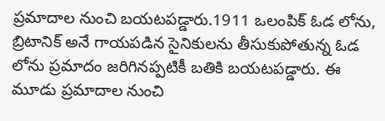ప్రమాదాల నుంచి బయటపడ్డారు.1911 ఒలంపిక్ ఓడ లోను, బ్రిటానిక్ అనే గాయపడిన సైనికులను తీసుకుపోతున్న ఓడ లోను ప్రమాదం జరిగినప్పటికీ బతికి బయటపడ్డారు. ఈ మూడు ప్రమాదాల నుంచి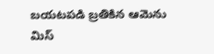బయటపడి బ్రతికిన ఆమెను మిస్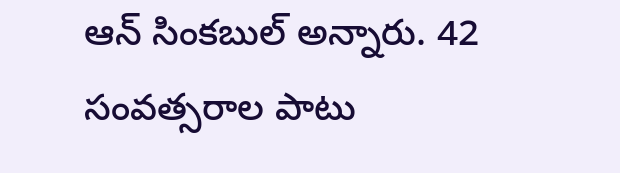ఆన్ సింకబుల్ అన్నారు. 42 సంవత్సరాల పాటు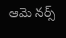ఆమె నర్స్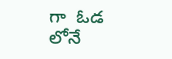గా  ఓడ లోనే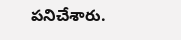పనిచేశారు.